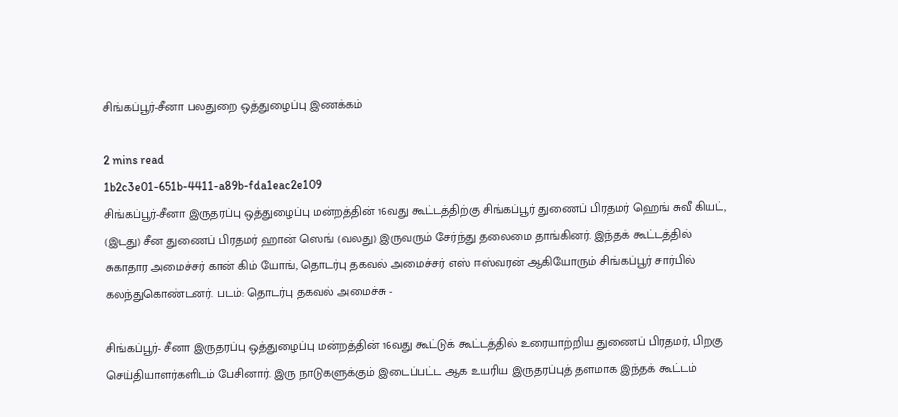சிங்கப்பூர்-சீனா பலதுறை ஒத்துழைப்பு இணக்கம்

2 mins read
1b2c3e01-651b-4411-a89b-fda1eac2e109
சிங்கப்பூர்-சீனா இருதரப்பு ஒத்துழைப்பு மன்றத்தின் 16வது கூட்டத்திற்கு சிங்கப்பூர் துணைப் பிரதமர் ஹெங் சுவீ கியட், (இடது) சீன துணைப் பிரதமர் ஹான் ஸெங் (வலது) இருவரும் சேர்ந்து தலைமை தாங்கினர். இந்தக் கூட்டத்தில் சுகாதார அமைச்சர் கான் கிம் யோங், தொடர்பு தகவல் அமைச்சர் எஸ் ஈஸ்வரன் ஆகியோரும் சிங்கப்பூர் சார்பில் கலந்துகொண்டனர். படம்: தொடர்பு தகவல் அமைச்சு -

சிங்கப்பூர்- சீனா இருதரப்பு ஒத்துழைப்பு மன்றத்தின் 16வது கூட்டுக் கூட்டத்தில் உரையாற்றிய துணைப் பிரதமர், பிறகு செய்தியாளர்களிடம் பேசினார். இரு நாடுகளுக்கும் இடைப்பட்ட ஆக உயரிய இருதரப்புத் தளமாக இந்தக் கூட்டம்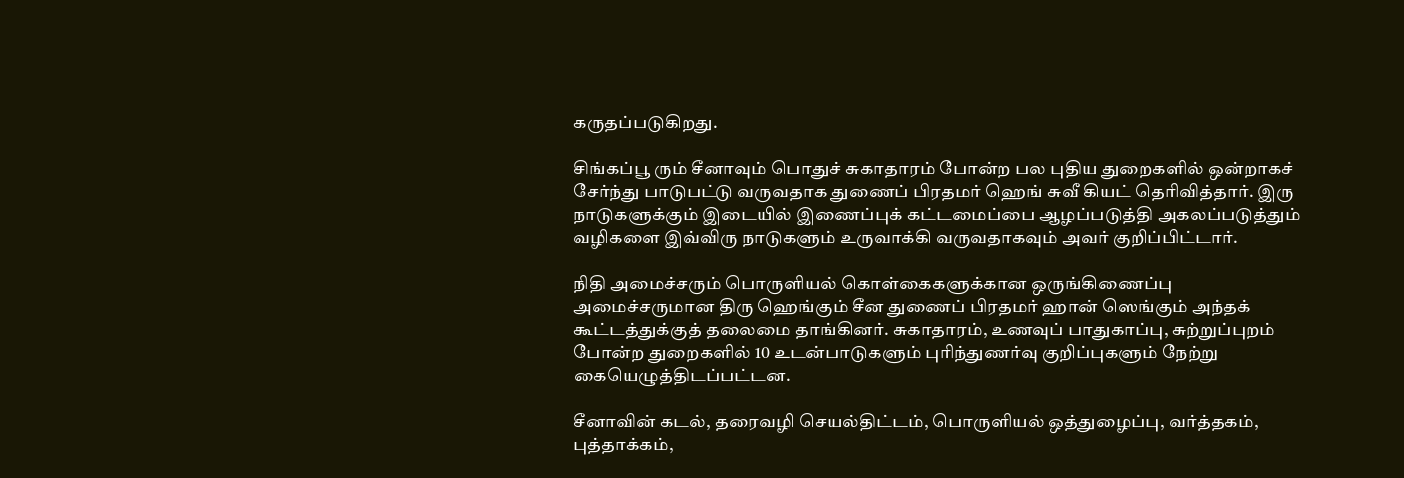கருதப்படுகிறது.

சிங்கப்பூ ரும் சீனாவும் பொதுச் சுகாதாரம் போன்ற பல புதிய துறைகளில் ஒன்றாகச் சேர்ந்து பாடுபட்டு வருவதாக துணைப் பிரதமர் ஹெங் சுவீ கியட் தெரிவித்தார். இரு நாடுகளுக்கும் இடையில் இணைப்புக் கட்டமைப்பை ஆழப்படுத்தி அகலப்படுத்தும் வழிகளை இவ்விரு நாடுகளும் உருவாக்கி வருவதாகவும் அவர் குறிப்பிட்டார்.

நிதி அமைச்சரும் பொருளியல் கொள்கைகளுக்கான ஒருங்கிணைப்பு அமைச்சருமான திரு ஹெங்கும் சீன துணைப் பிரதமர் ஹான் ஸெங்கும் அந்தக் கூட்டத்துக்குத் தலைமை தாங்கினர். சுகாதாரம், உணவுப் பாதுகாப்பு, சுற்றுப்புறம் போன்ற துறைகளில் 10 உடன்பாடுகளும் புரிந்துணர்வு குறிப்புகளும் நேற்று கையெழுத்திடப்பட்டன.

சீனாவின் கடல், தரைவழி செயல்திட்டம், பொருளியல் ஒத்துழைப்பு, வர்த்தகம், புத்தாக்கம்,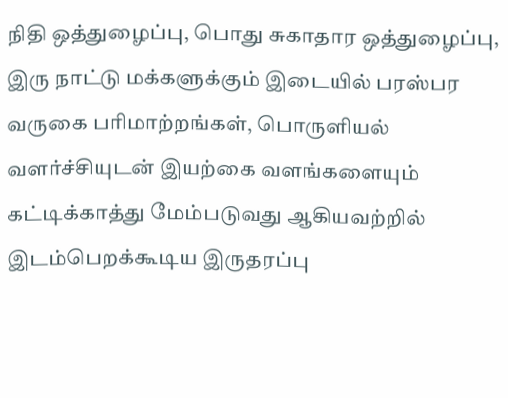நிதி ஒத்துழைப்பு, பொது சுகாதார ஒத்துழைப்பு, இரு நாட்டு மக்களுக்கும் இடையில் பரஸ்பர வருகை பரிமாற்றங்கள், பொருளியல் வளர்ச்சியுடன் இயற்கை வளங்களையும் கட்டிக்காத்து மேம்படுவது ஆகியவற்றில் இடம்பெறக்கூடிய இருதரப்பு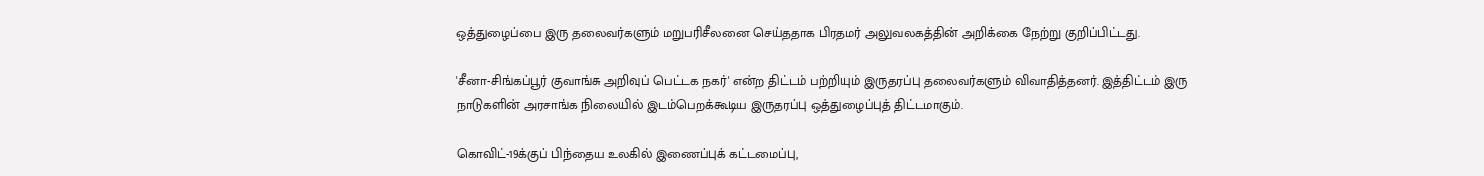ஒத்துழைப்பை இரு தலைவர்களும் மறுபரிசீலனை செய்ததாக பிரதமர் அலுவலகத்தின் அறிக்கை நேற்று குறிப்பிட்டது.

'சீனா-சிங்கப்பூர் குவாங்சு அறிவுப் பெட்டக நகர்' என்ற திட்டம் பற்றியும் இருதரப்பு தலைவர்களும் விவாதித்தனர். இத்திட்டம் இரு நாடுகளின் அரசாங்க நிலையில் இடம்பெறக்கூடிய இருதரப்பு ஒத்துழைப்புத் திட்டமாகும்.

கொவிட்-19க்குப் பிந்தைய உலகில் இணைப்புக் கட்டமைப்பு,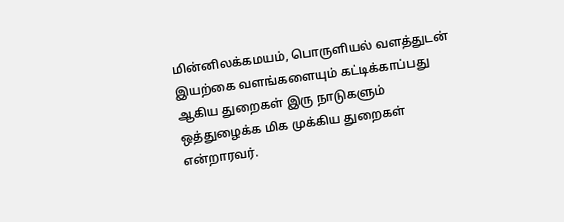மின்னிலக்கமயம், பொருளியல் வளத்துடன் இயற்கை வளங்களையும் கட்டிக்காப்பது ஆகிய துறைகள் இரு நாடுகளும் ஒத்துழைக்க மிக முக்கிய துறைகள் என்றாரவர்.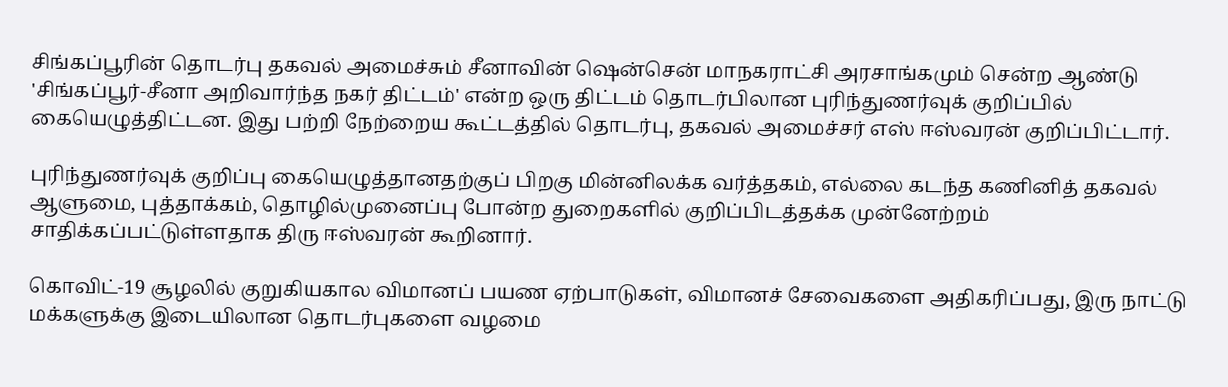சிங்கப்பூரின் தொடர்பு தகவல் அமைச்சும் சீனாவின் ஷென்சென் மாநகராட்சி அரசாங்கமும் சென்ற ஆண்டு 'சிங்கப்பூர்-சீனா அறிவார்ந்த நகர் திட்டம்' என்ற ஒரு திட்டம் தொடர்பிலான புரிந்துணர்வுக் குறிப்பில் கையெழுத்திட்டன. இது பற்றி நேற்றைய கூட்டத்தில் தொடர்பு, தகவல் அமைச்சர் எஸ் ஈஸ்வரன் குறிப்பிட்டார்.

புரிந்துணர்வுக் குறிப்பு கையெழுத்தானதற்குப் பிறகு மின்னிலக்க வர்த்தகம், எல்லை கடந்த கணினித் தகவல் ஆளுமை, புத்தாக்கம், தொழில்முனைப்பு போன்ற துறைகளில் குறிப்பிடத்தக்க முன்னேற்றம் சாதிக்கப்பட்டுள்ளதாக திரு ஈஸ்வரன் கூறினார்.

கொவிட்-19 சூழலில் குறுகியகால விமானப் பயண ஏற்பாடுகள், விமானச் சேவைகளை அதிகரிப்பது, இரு நாட்டு மக்களுக்கு இடையிலான தொடர்புகளை வழமை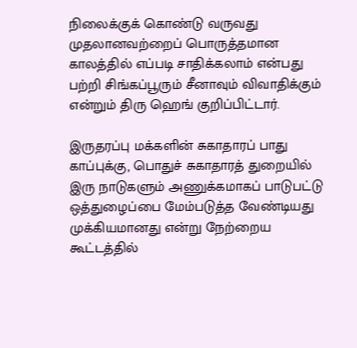நிலைக்குக் கொண்டு வருவது முதலானவற்றைப் பொருத்தமான காலத்தில் எப்படி சாதிக்கலாம் என்பது பற்றி சிங்கப்பூரும் சீனாவும் விவாதிக்கும் என்றும் திரு ஹெங் குறிப்பிட்டார்.

இருதரப்பு மக்களின் சுகாதாரப் பாது காப்புக்கு, பொதுச் சுகாதாரத் துறையில் இரு நாடுகளும் அணுக்கமாகப் பாடுபட்டு ஒத்துழைப்பை மேம்படுத்த வேண்டியது முக்கியமானது என்று நேற்றைய கூட்டத்தில்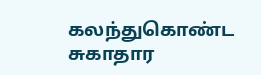கலந்துகொண்ட சுகாதார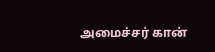அமைச்சர் கான்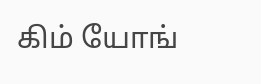கிம் யோங்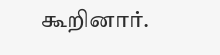கூறினார்.